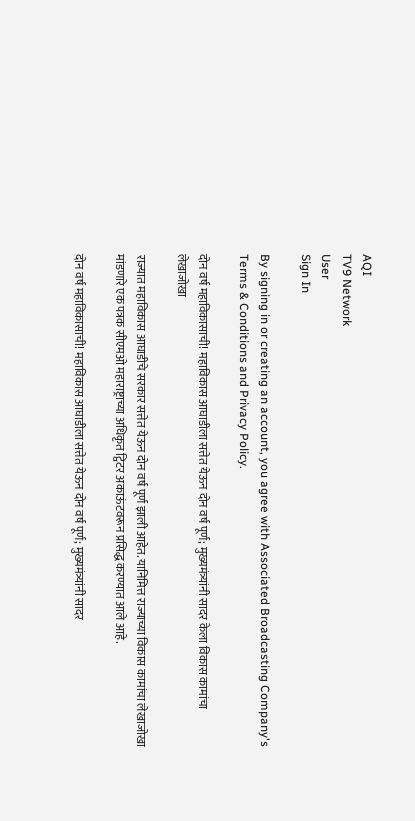AQI
TV9 Network
User
Sign In

By signing in or creating an account, you agree with Associated Broadcasting Company's Terms & Conditions and Privacy Policy.

दोन वर्ष महाविकासाची! महाविकास आघाडीला सत्तेत येऊन दोन वर्ष पूर्ण; मुख्यमंत्र्यांनी सादर केला विकास कामांचा लेखाजोखा

राज्यात महाविकास आघाडीचे सरकार सत्तेत येऊन दोन वर्ष पूर्ण झाली आहेत. यानिमित्त राज्याच्या विकास कामांचा लेखाजोखा मांडणारे एक पत्रक सीएमओ महाराष्ट्राच्या अधिकृत ट्विटर अकाऊंटवरून प्रसिद्ध करण्यात आले आहे.

दोन वर्ष महाविकासाची! महाविकास आघाडीला सत्तेत येऊन दोन वर्ष पूर्ण; मुख्यमंत्र्यांनी सादर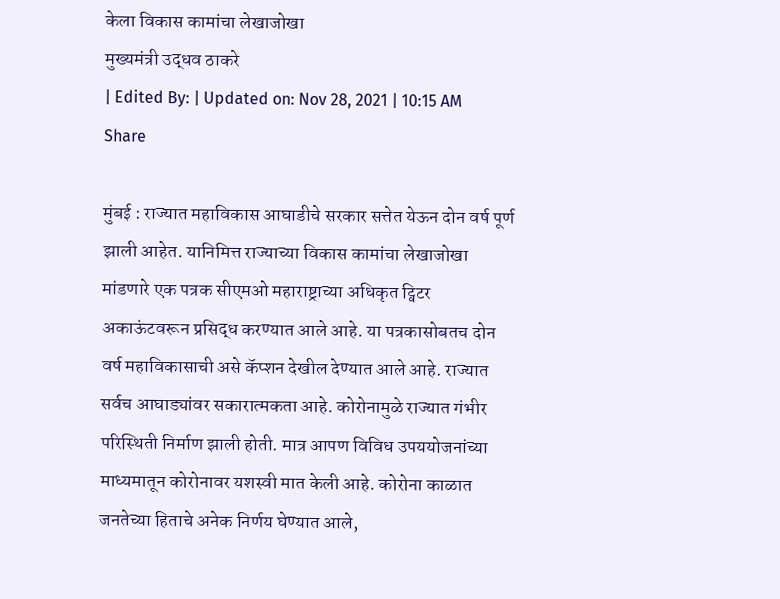केला विकास कामांचा लेखाजोखा
मुख्यमंत्री उद्धव ठाकरे
| Edited By: | Updated on: Nov 28, 2021 | 10:15 AM
Share

मुंबई : राज्यात महाविकास आघाडीचे सरकार सत्तेत येऊन दोन वर्ष पूर्ण झाली आहेत. यानिमित्त राज्याच्या विकास कामांचा लेखाजोखा मांडणारे एक पत्रक सीएमओ महाराष्ट्राच्या अधिकृत ट्विटर अकाऊंटवरून प्रसिद्ध करण्यात आले आहे. या पत्रकासोबतच दोन वर्ष महाविकासाची असे कॅप्शन देखील देण्यात आले आहे. राज्यात सर्वच आघाड्यांवर सकारात्मकता आहे. कोरोनामुळे राज्यात गंभीर परिस्थिती निर्माण झाली होती. मात्र आपण विविध उपययोजनांच्या माध्यमातून कोरोनावर यशस्वी मात केली आहे. कोरोना काळात जनतेच्या हिताचे अनेक निर्णय घेण्यात आले,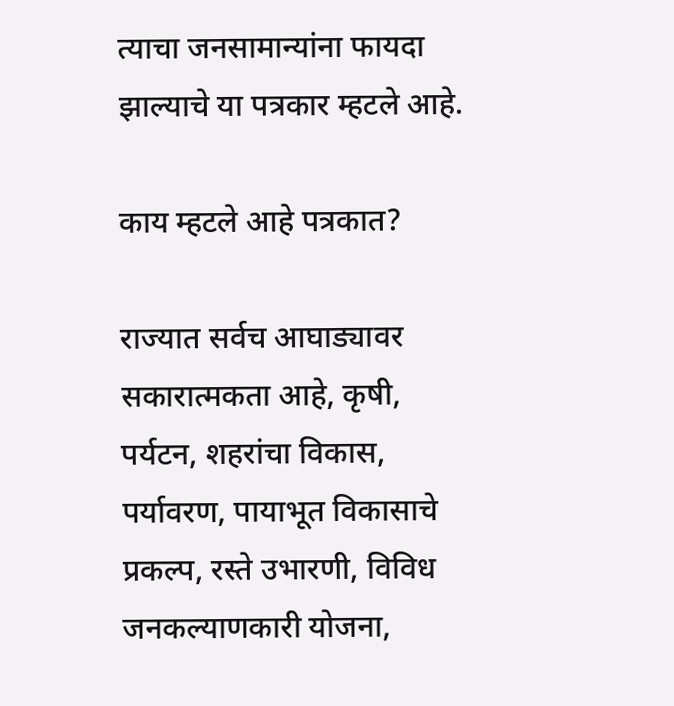त्याचा जनसामान्यांना फायदा झाल्याचे या पत्रकार म्हटले आहे.

काय म्हटले आहे पत्रकात?

राज्यात सर्वच आघाड्यावर सकारात्मकता आहे, कृषी, पर्यटन, शहरांचा विकास, पर्यावरण, पायाभूत विकासाचे प्रकल्प, रस्ते उभारणी, विविध जनकल्याणकारी योजना,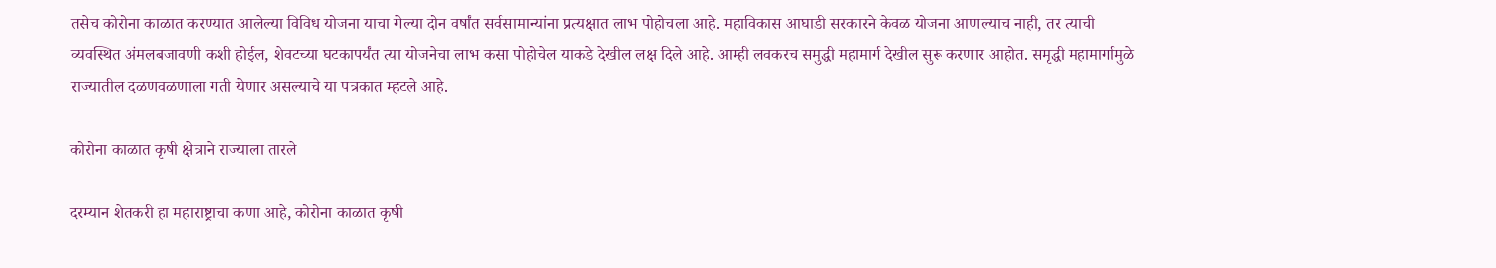तसेच कोरोना काळात करण्यात आलेल्या विविध योजना याचा गेल्या दोन वर्षांत सर्वसामान्यांना प्रत्यक्षात लाभ पोहोचला आहे. महाविकास आघाडी सरकारने केवळ योजना आणल्याच नाही, तर त्याची व्यवस्थित अंमलबजावणी कशी होईल, शेवटच्या घटकापर्यंत त्या योजनेचा लाभ कसा पोहोचेल याकडे देखील लक्ष दिले आहे. आम्ही लवकरच समुद्धी महामार्ग देखील सुरू करणार आहोत. समृद्धी महामार्गामुळे राज्यातील दळणवळणाला गती येणार असल्याचे या पत्रकात म्हटले आहे.

कोरोना काळात कृषी क्षेत्राने राज्याला तारले

दरम्यान शेतकरी हा महाराष्ट्राचा कणा आहे, कोरोना काळात कृषी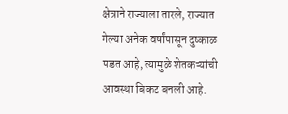क्षेत्राने राज्याला तारले, राज्यात गेल्या अनेक वर्षांपासून दुष्काळ पडत आहे, त्यामुळे शेतकऱ्यांची आवस्था बिकट बनली आहे.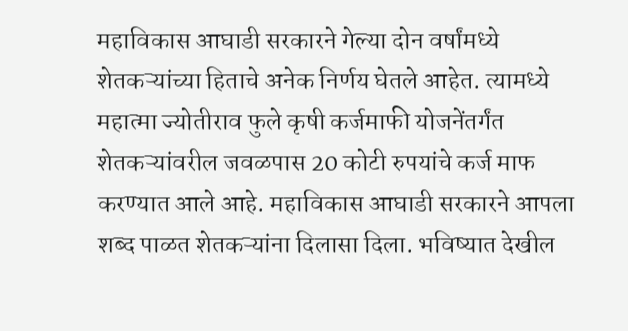महाविकास आघाडी सरकारने गेल्या दोन वर्षांमध्ये शेतकऱ्यांच्या हिताचे अनेक निर्णय घेतले आहेत. त्यामध्ये महात्मा ज्योतीराव फुले कृषी कर्जमाफी योजनेंतर्गंत शेतकऱ्यांवरील जवळपास 20 कोटी रुपयांचे कर्ज माफ करण्यात आले आहे. महाविकास आघाडी सरकारने आपला शब्द पाळत शेतकऱ्यांना दिलासा दिला. भविष्यात देखील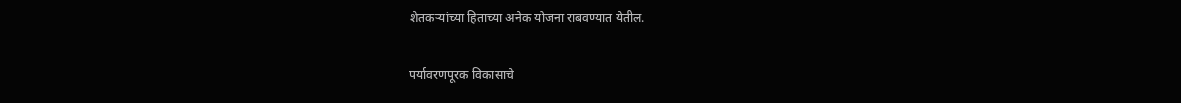शेतकऱ्यांच्या हिताच्या अनेक योजना राबवण्यात येतील.

पर्यावरणपूरक विकासाचे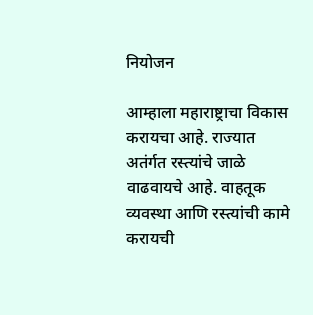नियोजन

आम्हाला महाराष्ट्राचा विकास करायचा आहे. राज्यात अतंर्गत रस्त्यांचे जाळे वाढवायचे आहे. वाहतूक व्यवस्था आणि रस्त्यांची कामे करायची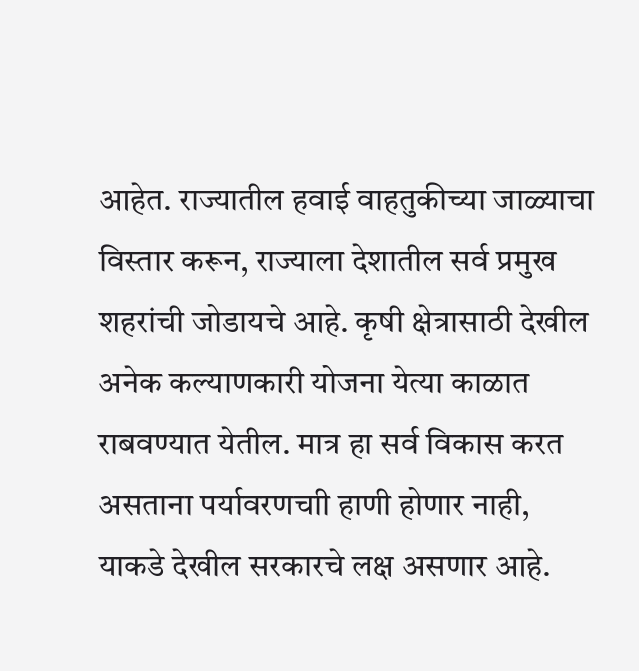आहेत. राज्यातील हवाई वाहतुकीच्या जाळ्याचा विस्तार करून, राज्याला देशातील सर्व प्रमुख शहरांची जोडायचे आहे. कृषी क्षेत्रासाठी देखील अनेक कल्याणकारी योजना येत्या काळात राबवण्यात येतील. मात्र हा सर्व विकास करत असताना पर्यावरणचाी हाणी होणार नाही, याकडे देखील सरकारचे लक्ष असणार आहे.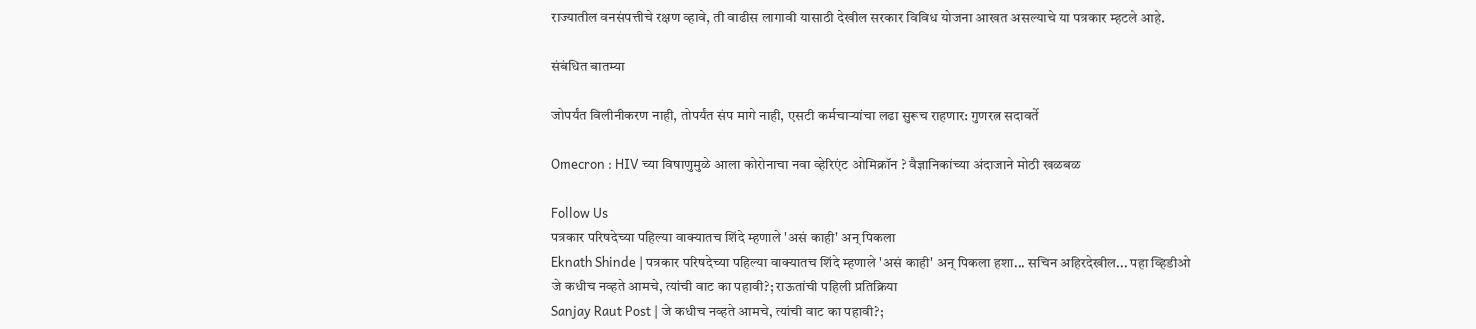राज्यातील वनसंपत्तीचे रक्षण व्हावे, ती वाढीस लागावी यासाठी देखील सरकार विविध योजना आखत असल्याचे या पत्रकार म्हटले आहे.

संबंधित बातम्या

जोपर्यंत विलीनीकरण नाही, तोपर्यंत संप मागे नाही, एसटी कर्मचाऱ्यांचा लढा सुरूच राहणार: गुणरत्न सदावर्ते

Omecron : HIV च्या विषाणुमुळे आला कोरोनाचा नवा व्हेरिएंट ओमिक्रॉन ? वैज्ञानिकांच्या अंदाजाने मोठी खळबळ

Follow Us
पत्रकार परिषदेच्या पहिल्या वाक्यातच शिंदे म्हणाले 'असं काही' अन् पिकला
Eknath Shinde | पत्रकार परिषदेच्या पहिल्या वाक्यातच शिंदे म्हणाले 'असं काही' अन् पिकला हशा... सचिन अहिरदेखील... पहा व्हिडीओ
जे कधीच नव्हते आमचे, त्यांची वाट का पहावी?; राऊतांची पहिली प्रतिक्रिया
Sanjay Raut Post | जे कधीच नव्हते आमचे, त्यांची वाट का पहावी?;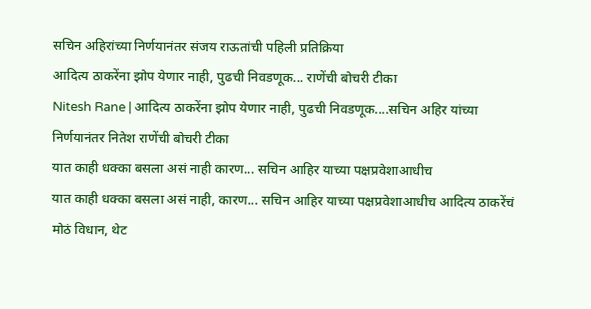सचिन अहिरांच्या निर्णयानंतर संजय राऊतांची पहिली प्रतिक्रिया
आदित्य ठाकरेंना झोप येणार नाही, पुढची निवडणूक... राणेंची बोचरी टीका
Nitesh Rane | आदित्य ठाकरेंना झोप येणार नाही, पुढची निवडणूक....सचिन अहिर यांच्या निर्णयानंतर नितेश राणेंची बोचरी टीका
यात काही धक्का बसला असं नाही कारण... सचिन आहिर याच्या पक्षप्रवेशाआधीच
यात काही धक्का बसला असं नाही, कारण... सचिन आहिर याच्या पक्षप्रवेशाआधीच आदित्य ठाकरेंचं मोठं विधान, थेट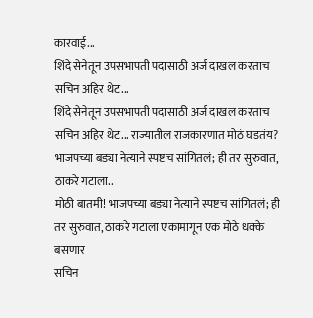कारवाई...
शिंदे सेनेतून उपसभापती पदासाठी अर्ज दाखल करताच सचिन अहिर थेट...
शिंदे सेनेतून उपसभापती पदासाठी अर्ज दाखल करताच सचिन अहिर थेट... राज्यातील राजकारणात मोठं घडतंय?
भाजपच्या बड्या नेत्याने स्पष्टच सांगितलं; ही तर सुरुवात, ठाकरे गटाला..
मोठी बातमी! भाजपच्या बड्या नेत्याने स्पष्टच सांगितलं; ही तर सुरुवात, ठाकरे गटाला एकामागून एक मोठे धक्के बसणार
सचिन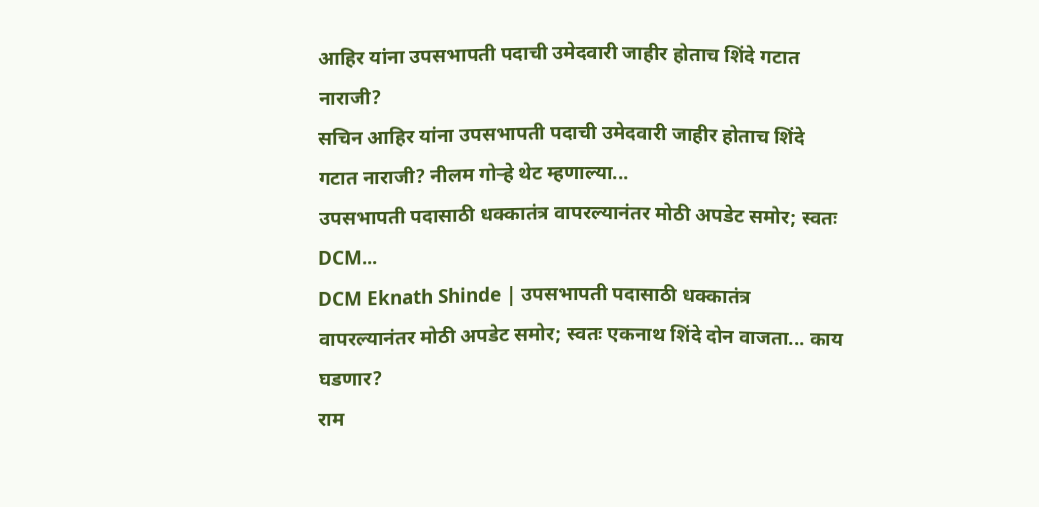आहिर यांना उपसभापती पदाची उमेदवारी जाहीर होताच शिंदे गटात नाराजी?
सचिन आहिर यांना उपसभापती पदाची उमेदवारी जाहीर होताच शिंदे गटात नाराजी? नीलम गोऱ्हे थेट म्हणाल्या...
उपसभापती पदासाठी धक्कातंत्र वापरल्यानंतर मोठी अपडेट समोर; स्वतः DCM...
DCM Eknath Shinde | उपसभापती पदासाठी धक्कातंत्र वापरल्यानंतर मोठी अपडेट समोर; स्वतः एकनाथ शिंदे दोन वाजता... काय घडणार?
राम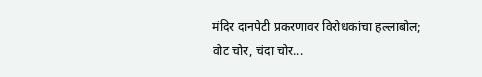मंदिर दानपेटी प्रकरणावर विरोधकांचा हल्लाबोल; वोट चोर, चंदा चोर...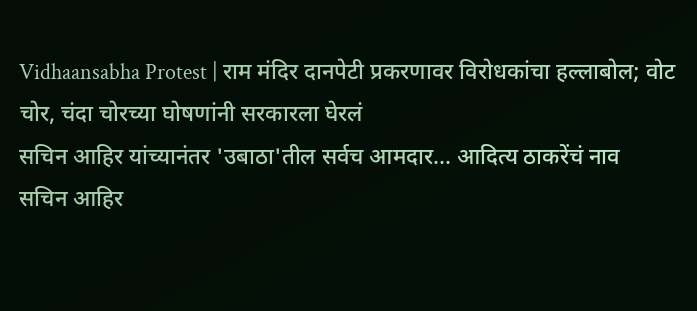Vidhaansabha Protest | राम मंदिर दानपेटी प्रकरणावर विरोधकांचा हल्लाबोल; वोट चोर, चंदा चोरच्या घोषणांनी सरकारला घेरलं
सचिन आहिर यांच्यानंतर 'उबाठा'तील सर्वच आमदार... आदित्य ठाकरेंचं नाव
सचिन आहिर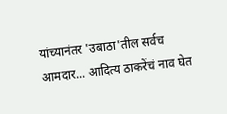यांच्यानंतर 'उबाठा'तील सर्वच आमदार... आदित्य ठाकरेंचं नाव घेत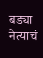बड्या नेत्याचं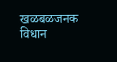खळबळजनक विधान